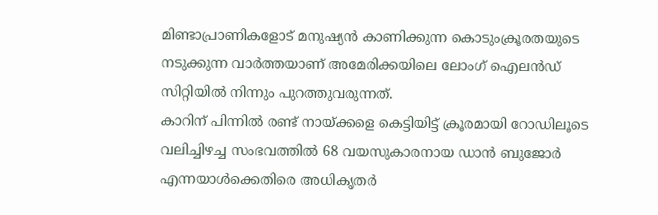മിണ്ടാപ്രാണികളോട് മനുഷ്യൻ കാണിക്കുന്ന കൊടുംക്രൂരതയുടെ നടുക്കുന്ന വാർത്തയാണ് അമേരിക്കയിലെ ലോംഗ് ഐലൻഡ് സിറ്റിയിൽ നിന്നും പുറത്തുവരുന്നത്.
കാറിന് പിന്നിൽ രണ്ട് നായ്ക്കളെ കെട്ടിയിട്ട് ക്രൂരമായി റോഡിലൂടെ വലിച്ചിഴച്ച സംഭവത്തിൽ 68 വയസുകാരനായ ഡാൻ ബുജോർ എന്നയാൾക്കെതിരെ അധികൃതർ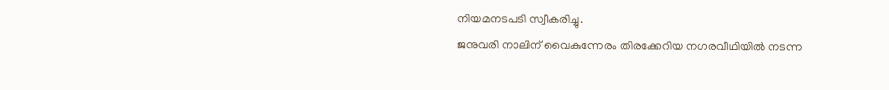നിയമനടപടി സ്വീകരിച്ചു.
ജനുവരി നാലിന് വൈകുന്നേരം തിരക്കേറിയ നഗരവീഥിയിൽ നടന്ന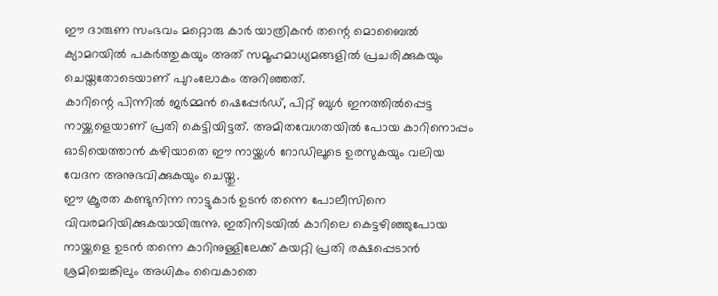ഈ ദാരുണ സംഭവം മറ്റൊരു കാർ യാത്രികൻ തന്റെ മൊബൈൽ ക്യാമറയിൽ പകർത്തുകയും അത് സമൂഹമാധ്യമങ്ങളിൽ പ്രചരിക്കുകയും ചെയ്തതോടെയാണ് പുറംലോകം അറിഞ്ഞത്.
കാറിന്റെ പിന്നിൽ ജർമ്മൻ ഷെപ്പേർഡ്, പിറ്റ് ബുൾ ഇനത്തിൽപ്പെട്ട നായ്ക്കളെയാണ് പ്രതി കെട്ടിയിട്ടത്. അമിതവേഗതയിൽ പോയ കാറിനൊപ്പം ഓടിയെത്താൻ കഴിയാതെ ഈ നായ്ക്കൾ റോഡിലൂടെ ഉരസുകയും വലിയ വേദന അനുഭവിക്കുകയും ചെയ്തു.
ഈ ക്രൂരത കണ്ടുനിന്ന നാട്ടുകാർ ഉടൻ തന്നെ പോലീസിനെ വിവരമറിയിക്കുകയായിരുന്നു. ഇതിനിടയിൽ കാറിലെ കെട്ടഴിഞ്ഞുപോയ നായ്ക്കളെ ഉടൻ തന്നെ കാറിനുള്ളിലേക്ക് കയറ്റി പ്രതി രക്ഷപ്പെടാൻ ശ്രമിച്ചെങ്കിലും അധികം വൈകാതെ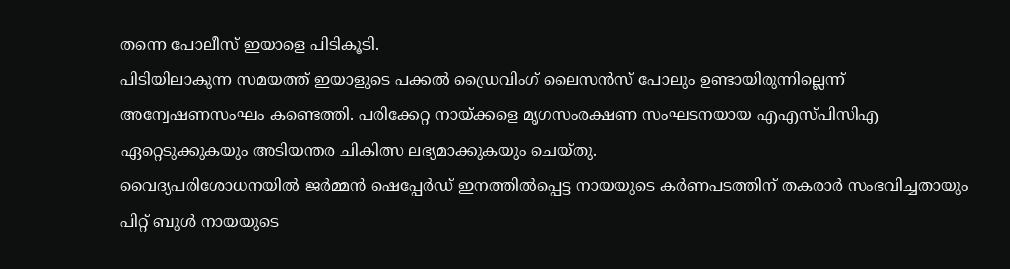തന്നെ പോലീസ് ഇയാളെ പിടികൂടി.
പിടിയിലാകുന്ന സമയത്ത് ഇയാളുടെ പക്കൽ ഡ്രൈവിംഗ് ലൈസൻസ് പോലും ഉണ്ടായിരുന്നില്ലെന്ന് അന്വേഷണസംഘം കണ്ടെത്തി. പരിക്കേറ്റ നായ്ക്കളെ മൃഗസംരക്ഷണ സംഘടനയായ എഎസ്പിസിഎ ഏറ്റെടുക്കുകയും അടിയന്തര ചികിത്സ ലഭ്യമാക്കുകയും ചെയ്തു.
വൈദ്യപരിശോധനയിൽ ജർമ്മൻ ഷെപ്പേർഡ് ഇനത്തിൽപ്പെട്ട നായയുടെ കർണപടത്തിന് തകരാർ സംഭവിച്ചതായും പിറ്റ് ബുൾ നായയുടെ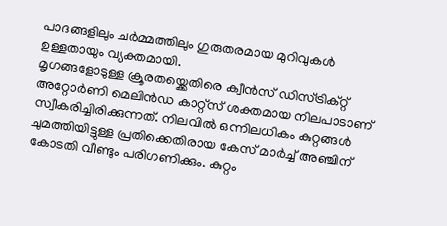പാദങ്ങളിലും ചർമ്മത്തിലും ഗുരുതരമായ മുറിവുകൾ ഉള്ളതായും വ്യക്തമായി.
മൃഗങ്ങളോടുള്ള ക്രൂരതയ്ക്കെതിരെ ക്വീൻസ് ഡിസ്ട്രിക്റ്റ് അറ്റോർണി മെലിൻഡ കാറ്റ്സ് ശക്തമായ നിലപാടാണ് സ്വീകരിച്ചിരിക്കുന്നത്. നിലവിൽ ഒന്നിലധികം കുറ്റങ്ങൾ ചുമത്തിയിട്ടുള്ള പ്രതിക്കെതിരായ കേസ് മാർച്ച് അഞ്ചിന് കോടതി വീണ്ടും പരിഗണിക്കും. കുറ്റം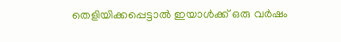തെളിയിക്കപ്പെട്ടാൽ ഇയാൾക്ക് ഒരു വർഷം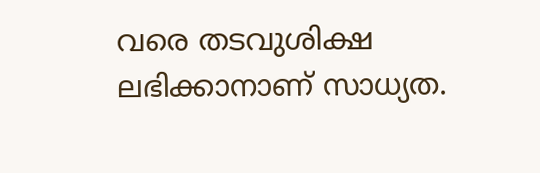വരെ തടവുശിക്ഷ ലഭിക്കാനാണ് സാധ്യത.